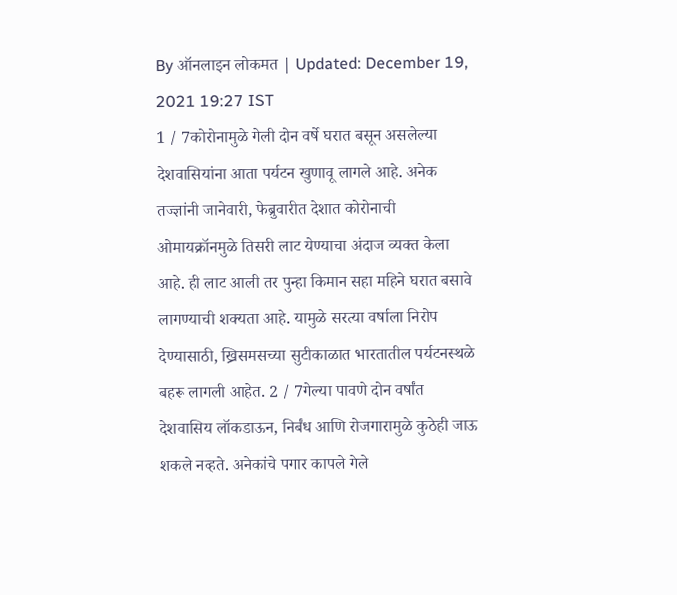By ऑनलाइन लोकमत | Updated: December 19, 2021 19:27 IST
1 / 7कोरोनामुळे गेली दोन वर्षे घरात बसून असलेल्या देशवासियांना आता पर्यटन खुणावू लागले आहे. अनेक तज्ज्ञांनी जानेवारी, फेब्रुवारीत देशात कोरोनाची ओमायक्रॉनमुळे तिसरी लाट येण्याचा अंदाज व्यक्त केला आहे. ही लाट आली तर पुन्हा किमान सहा महिने घरात बसावे लागण्याची शक्यता आहे. यामुळे सरत्या वर्षाला निरोप देण्यासाठी, ख्रिसमसच्या सुटीकाळात भारतातील पर्यटनस्थळे बहरू लागली आहेत. 2 / 7गेल्या पावणे दोन वर्षांत देशवासिय लॉकडाऊन, निर्बंध आणि रोजगारामुळे कुठेही जाऊ शकले नव्हते. अनेकांचे पगार कापले गेले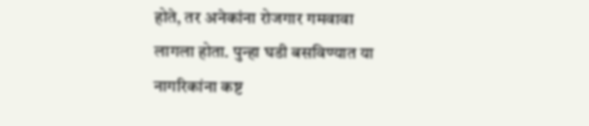होते, तर अनेकांना रोजगार गमवावा लागला होता. पुन्हा घडी बसविण्यात या नागरिकांना कष्ट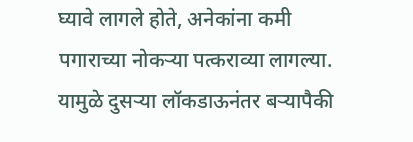घ्यावे लागले होते, अनेकांना कमी पगाराच्या नोकऱ्या पत्कराव्या लागल्या. यामुळे दुसऱ्या लॉकडाऊनंतर बऱ्यापैकी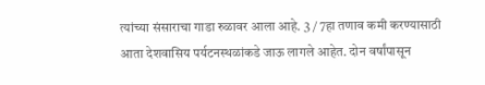त्यांच्या संसाराचा गाडा रुळावर आला आहे. 3 / 7हा तणाव कमी करण्यासाठी आता देशवासिय पर्यटनस्थळांकडे जाऊ लागले आहेत. दोन वर्षांपासून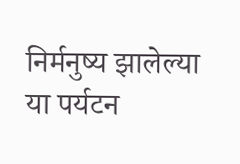निर्मनुष्य झालेल्या या पर्यटन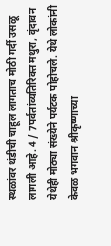स्थळांवर थंडीची चाहूल लागताच मोठी गर्दी उसळू लागली आहे. 4 / 7पर्वतांव्यतिरिक्त मथुरा, वृंदावन येथेही मोठ्या संख्येने पर्यटक पोहोचले. येथे लोकांनी केवळ भगवान श्रीकृष्णाच्या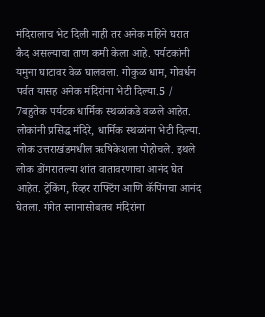मंदिरालाच भेट दिली नाही तर अनेक महिने घरात कैद असल्याचा ताण कमी केला आहे. पर्यटकांनी यमुना घाटावर वेळ घालवला. गोकुळ धाम, गोवर्धन पर्वत यासह अनेक मंदिरांना भेटी दिल्या.5 / 7बहुतेक पर्यटक धार्मिक स्थळांकडे वळले आहेत. लोकांनी प्रसिद्ध मंदिरे, धार्मिक स्थळांना भेटी दिल्या. लोक उत्तराखंडमधील ऋषिकेशला पोहोचले. इथले लोक डोंगरातल्या शांत वातावरणाचा आनंद घेत आहेत. ट्रेकिंग, रिव्हर राफ्टिंग आणि कॅपिंगचा आनंद घेतला. गंगेत स्नानासोबतच मंदिरांना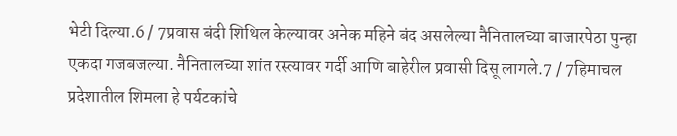भेटी दिल्या.6 / 7प्रवास बंदी शिथिल केल्यावर अनेक महिने बंद असलेल्या नैनितालच्या बाजारपेठा पुन्हा एकदा गजबजल्या. नैनितालच्या शांत रस्त्यावर गर्दी आणि बाहेरील प्रवासी दिसू लागले.7 / 7हिमाचल प्रदेशातील शिमला हे पर्यटकांचे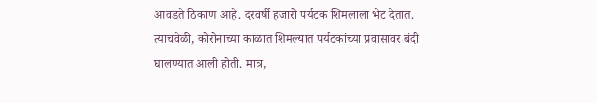आवडते ठिकाण आहे. दरवर्षी हजारो पर्यटक शिमलाला भेट देतात. त्याचवेळी, कोरोनाच्या काळात शिमल्यात पर्यटकांच्या प्रवासावर बंदी घालण्यात आली होती. मात्र,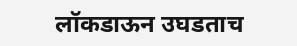लॉकडाऊन उघडताच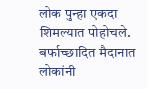लोक पुन्हा एकदा शिमल्यात पोहोचले. बर्फाच्छादित मैदानात लोकांनी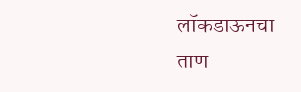लॉकडाऊनचा ताण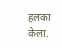हलका केला.